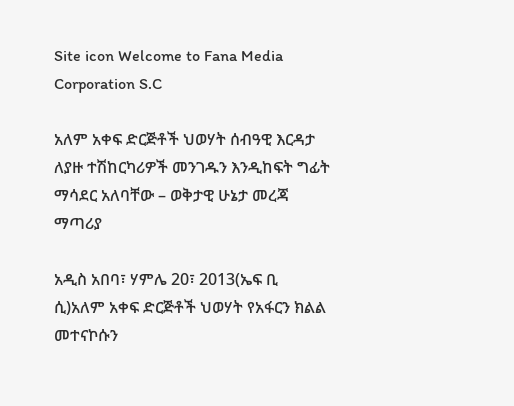Site icon Welcome to Fana Media Corporation S.C

አለም አቀፍ ድርጅቶች ህወሃት ሰብዓዊ እርዳታ ለያዙ ተሽከርካሪዎች መንገዱን እንዲከፍት ግፊት ማሳደር አለባቸው – ወቅታዊ ሁኔታ መረጃ ማጣሪያ

አዲስ አበባ፣ ሃምሌ 20፣ 2013(ኤፍ ቢ ሲ)አለም አቀፍ ድርጅቶች ህወሃት የአፋርን ክልል መተናኮሱን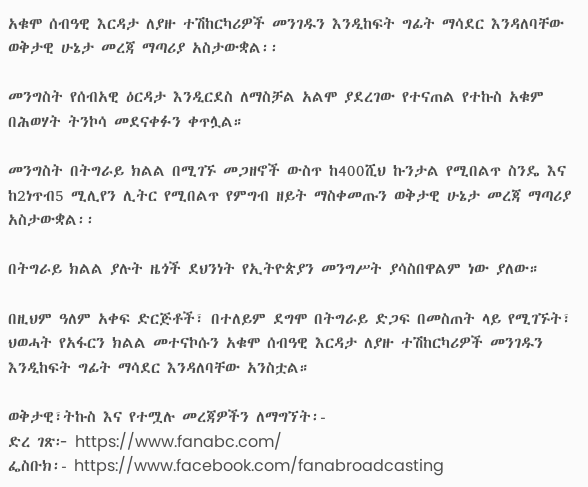አቁሞ ሰብዓዊ እርዳታ ለያዙ ተሽከርካሪዎች መንገዱን እንዲከፍት ግፊት ማሳደር እንዳለባቸው ወቅታዊ ሁኔታ መረጃ ማጣሪያ አስታውቋል፡፡

መንግስት የሰብአዊ ዕርዳታ እንዲርደስ ለማስቻል አልሞ ያደረገው የተናጠል የተኩስ አቁም በሕወሃት ትንኮሳ መደናቀፉን ቀጥሏል።

መንግስት በትግራይ ክልል በሚገኙ መጋዘኖች ውስጥ ከ400ሺህ ኩንታል የሚበልጥ ስንዴ እና ከ2ነጥብ5 ሚሊየን ሊትር የሚበልጥ የምግብ ዘይት ማስቀመጡን ወቅታዊ ሁኔታ መረጃ ማጣሪያ አስታውቋል፡፡

በትግራይ ክልል ያሉት ዜጎች ደህንነት የኢትዮጵያን መንግሥት ያሳስበዋልም ነው ያለው።

በዚህም ዓለም አቀፍ ድርጅቶች፣ በተለይም ደግሞ በትግራይ ድጋፍ በመስጠት ላይ የሚገኙት፣ ህወሓት የአፋርን ክልል መተናኮሱን አቁሞ ሰብዓዊ እርዳታ ለያዙ ተሽከርካሪዎች መንገዱን እንዲከፍት ግፊት ማሳደር እንዳለባቸው አንስቷል።

ወቅታዊ፣ትኩስ እና የተሟሉ መረጃዎችን ለማግኘት፡-
ድረ ገጽ፦ https://www.fanabc.com/
ፌስቡክ፡- https://www.facebook.com/fanabroadcasting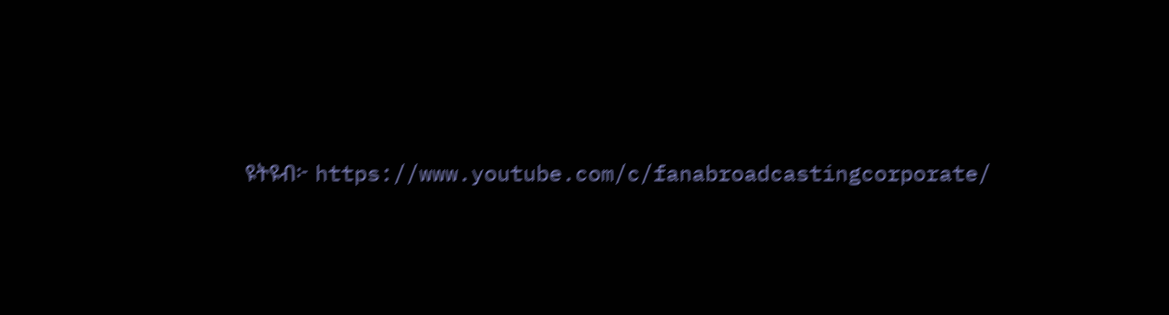ዩትዩብ፦ https://www.youtube.com/c/fanabroadcastingcorporate/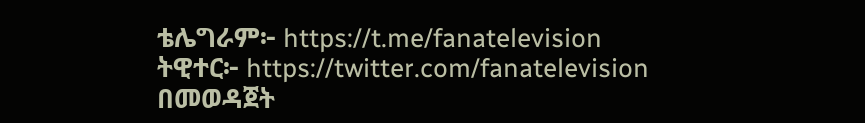ቴሌግራም፦ https://t.me/fanatelevision
ትዊተር፦ https://twitter.com/fanatelevision በመወዳጀት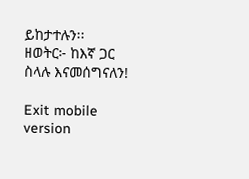ይከታተሉን፡፡
ዘወትር፦ ከእኛ ጋር ስላሉ እናመሰግናለን!

Exit mobile version